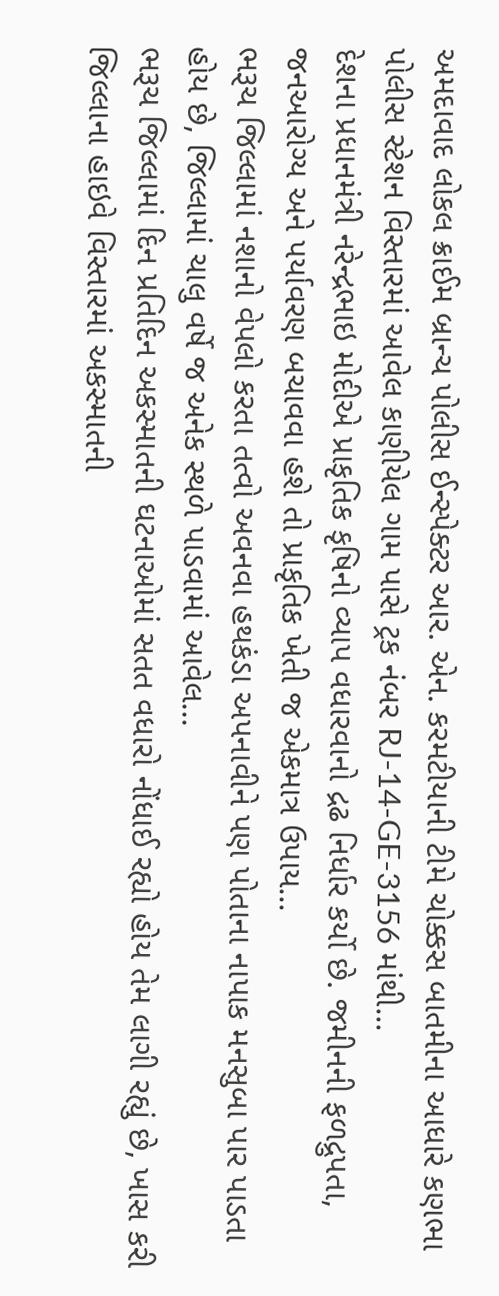અમદાવાદ લોકલ ક્રાઈમ બ્રાન્ચ પોલીસ ઈન્સ્પેક્ટર આર. એન. કરમટીયાની ટીમે ચોક્કસ બાતમીના આધારે કણભા પોલીસ સ્ટેશન વિસ્તારમાં આવેલ કાણીયેલ ગામ પાસે ટ્રક નંબર RJ-14-GE-3156 માંથી...
દેશના પ્રધાનમંત્રી નરેન્દ્રભાઇ મોદીએ પ્રાકૃતિક કૃષિનો વ્યાપ વધારવાનો દ્રઢ નિર્ધાર કર્યો છે. જમીનની ફળદ્રુપતા, જનઆરોગ્ય અને પર્યાવરણ બચાવવા હશે તો પ્રાકૃતિક ખેતી જ એકમાત્ર ઉપાય...
ભરૂચ જિલ્લામાં નશાનો વેપલો કરતા તત્વો અવનવા હથકંડા અપનાવીને પણ પોતાના નાપાક મનસુબા પાર પાડતા હોય છે, જિલ્લામાં ચાલુ વર્ષે જ અનેક સ્થળે પાડવામાં આવેલ...
ભરૂચ જિલ્લામાં દિન પ્રતિદિન અકસ્માતની ઘટનાઓમાં સતત વધારો નોંધાઈ રહ્યો હોય તેમ લાગી રહ્યું છે, ખાસ કરી જિલ્લાના હાઇવે વિસ્તારમાં અકસ્માતની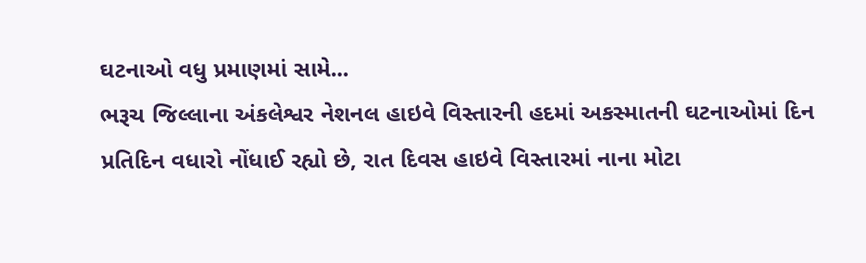ઘટનાઓ વધુ પ્રમાણમાં સામે...
ભરૂચ જિલ્લાના અંકલેશ્વર નેશનલ હાઇવે વિસ્તારની હદમાં અકસ્માતની ઘટનાઓમાં દિન પ્રતિદિન વધારો નોંધાઈ રહ્યો છે, રાત દિવસ હાઇવે વિસ્તારમાં નાના મોટા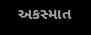અકસ્માત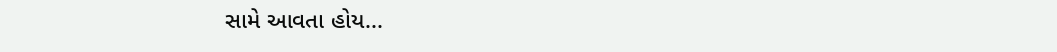સામે આવતા હોય...